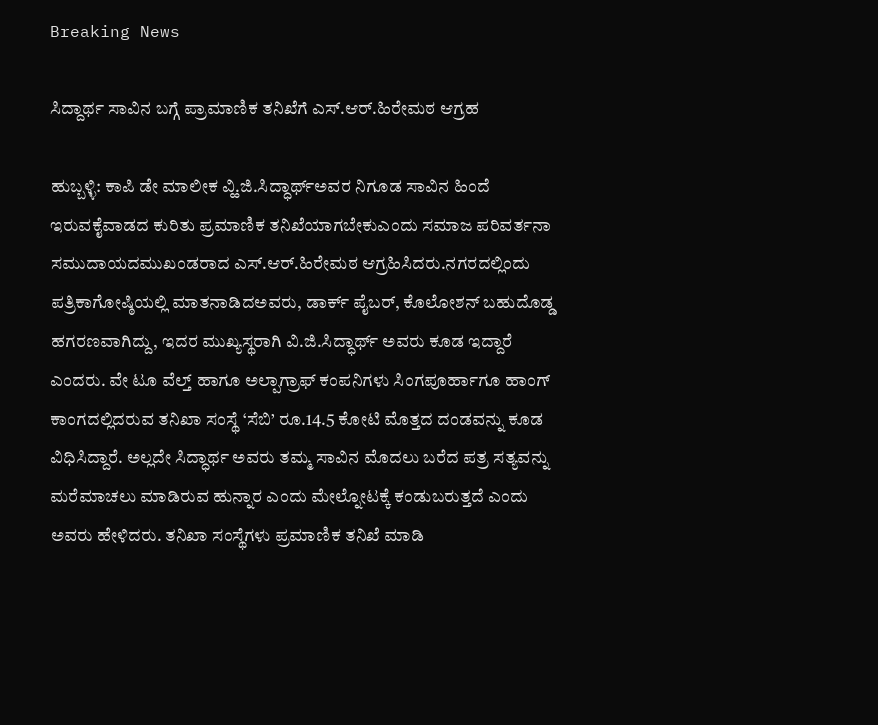Breaking News

ಸಿದ್ದಾರ್ಥ ಸಾವಿನ ಬಗ್ಗೆ ಪ್ರಾಮಾಣಿಕ ತನಿಖೆಗೆ ಎಸ್.ಆರ್.ಹಿರೇಮಠ ಆಗ್ರಹ

ಹುಬ್ಬಳ್ಳಿ: ಕಾಪಿ ಡೇ ಮಾಲೀಕ ವ್ಹಿ.ಜಿ.ಸಿದ್ಧಾರ್ಥ್ಅವರ ನಿಗೂಡ ಸಾವಿನ ಹಿಂದೆ ಇರುವಕೈವಾಡದ ಕುರಿತು ಪ್ರಮಾಣಿಕ ತನಿಖೆಯಾಗಬೇಕುಎಂದು ಸಮಾಜ ಪರಿವರ್ತನಾ ಸಮುದಾಯದಮುಖಂಡರಾದ ಎಸ್.ಆರ್.ಹಿರೇಮಠ ಆಗ್ರಹಿಸಿದರು.ನಗರದಲ್ಲಿಂದು ಪತ್ರಿಕಾಗೋಷ್ಠಿಯಲ್ಲಿ ಮಾತನಾಡಿದಅವರು, ಡಾರ್ಕ್ ಪೈಬರ್, ಕೊಲೋಶನ್ ಬಹುದೊಡ್ಡ ಹಗರಣವಾಗಿದ್ದು, ಇದರ ಮುಖ್ಯಸ್ಥರಾಗಿ ವಿ.ಜಿ.ಸಿದ್ಧಾರ್ಥ್ ಅವರು ಕೂಡ ಇದ್ದಾರೆ ಎಂದರು. ವೇ ಟೂ ವೆಲ್ತ್ ಹಾಗೂ ಅಲ್ಪಾಗ್ರಾಫ್ ಕಂಪನಿಗಳು ಸಿಂಗಪೂರ್ಹಾಗೂ ಹಾಂಗ್ ಕಾಂಗದಲ್ಲಿದರುವ ತನಿಖಾ ಸಂಸ್ಥೆ ‘ಸೆಬಿ’ ರೂ.14.5 ಕೋಟಿ ಮೊತ್ತದ ದಂಡವನ್ನು ಕೂಡ ವಿಧಿಸಿದ್ದಾರೆ. ಅಲ್ಲದೇ ಸಿದ್ಧಾರ್ಥ ಅವರು ತಮ್ಮ ಸಾವಿನ ಮೊದಲು ಬರೆದ ಪತ್ರ ಸತ್ಯವನ್ನು ಮರೆಮಾಚಲು ಮಾಡಿರುವ ಹುನ್ನಾರ ಎಂದು ಮೇಲ್ನೋಟಕ್ಕೆ ಕಂಡುಬರುತ್ತದೆ ಎಂದು ಅವರು ಹೇಳಿದರು. ತನಿಖಾ ಸಂಸ್ಥೆಗಳು ಪ್ರಮಾಣಿಕ ತನಿಖೆ ಮಾಡಿ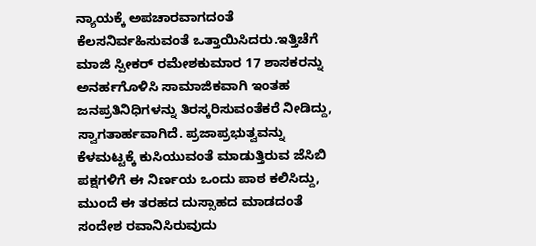ನ್ಯಾಯಕ್ಕೆ ಅಪಚಾರವಾಗದಂತೆ ಕೆಲಸನಿರ್ವಹಿಸುವಂತೆ ಒತ್ತಾಯಿಸಿದರು.ಇತ್ತಿಚೆಗೆ ಮಾಜಿ ಸ್ಪೀಕರ್ ರಮೇಶಕುಮಾರ 17 ಶಾಸಕರನ್ನು ಅನರ್ಹಗೊಳಿಸಿ ಸಾಮಾಜಿಕವಾಗಿ ಇಂತಹ ಜನಪ್ರತಿನಿಧಿಗಳನ್ನು ತಿರಸ್ಕರಿಸುವಂತೆಕರೆ ನೀಡಿದ್ದು, ಸ್ವಾಗತಾರ್ಹವಾಗಿದೆ. ಪ್ರಜಾಪ್ರಭುತ್ವವನ್ನು ಕೆಳಮಟ್ಟಕ್ಕೆ ಕುಸಿಯುವಂತೆ ಮಾಡುತ್ತಿರುವ ಜೆಸಿಬಿ ಪಕ್ಷಗಳಿಗೆ ಈ ನಿರ್ಣಯ ಒಂದು ಪಾಠ ಕಲಿಸಿದ್ದು, ಮುಂದೆ ಈ ತರಹದ ದುಸ್ಸಾಹದ ಮಾಡದಂತೆ ಸಂದೇಶ ರವಾನಿಸಿರುವುದು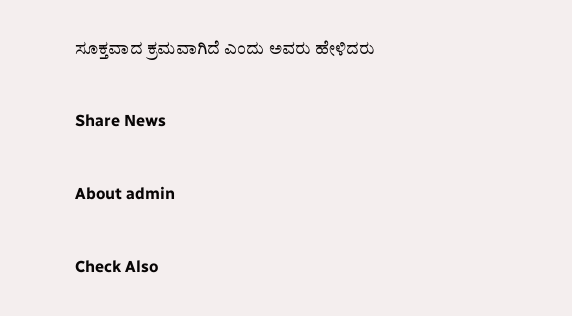ಸೂಕ್ತವಾದ ಕ್ರಮವಾಗಿದೆ ಎಂದು ಅವರು ಹೇಳಿದರು

Share News

About admin

Check Also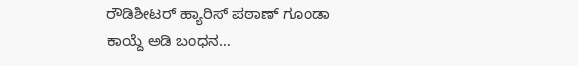ರೌಡಿಶೀಟರ್ ಹ್ಯಾರಿಸ್ ಪಠಾಣ್ ಗೂಂಡಾ ಕಾಯ್ದೆ ಅಡಿ ಬಂಧನ…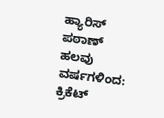ಹ್ಯಾರಿಸ್ ಪಠಾಣ್ ಹಲವು ವರ್ಷಗಳಿಂದ: ಕ್ರಿಕೆಟ್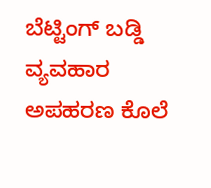ಬೆಟ್ಟಿಂಗ್ ಬಡ್ಡಿ ವ್ಯವಹಾರ ಅಪಹರಣ ಕೊಲೆ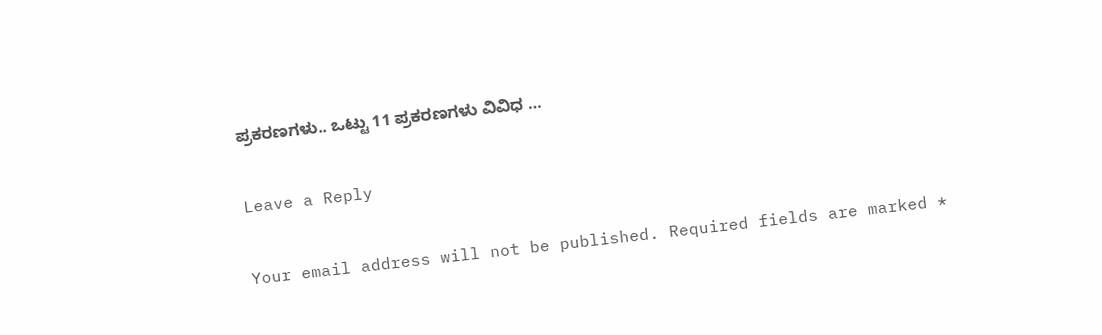ಪ್ರಕರಣಗಳು.. ಒಟ್ಟು 11 ಪ್ರಕರಣಗಳು ವಿವಿಧ …

Leave a Reply

Your email address will not be published. Required fields are marked *